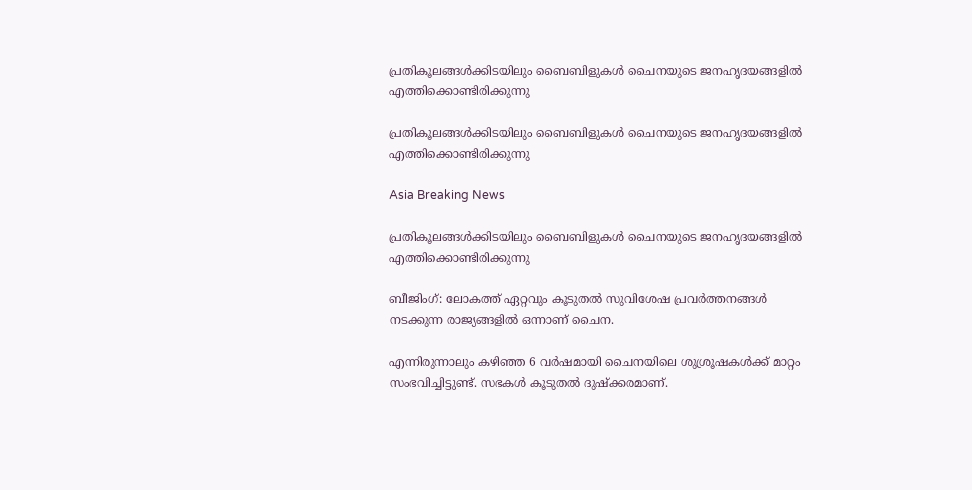പ്രതികൂലങ്ങള്‍ക്കിടയിലും ബൈബിളുകള്‍ ചൈനയുടെ ജനഹൃദയങ്ങളില്‍ എത്തിക്കൊണ്ടിരിക്കുന്നു

പ്രതികൂലങ്ങള്‍ക്കിടയിലും ബൈബിളുകള്‍ ചൈനയുടെ ജനഹൃദയങ്ങളില്‍ എത്തിക്കൊണ്ടിരിക്കുന്നു

Asia Breaking News

പ്രതികൂലങ്ങള്‍ക്കിടയിലും ബൈബിളുകള്‍ ചൈനയുടെ ജനഹൃദയങ്ങളില്‍ എത്തിക്കൊണ്ടിരിക്കുന്നു

ബീജിംഗ്: ലോകത്ത് ഏറ്റവും കൂടുതല്‍ സുവിശേഷ പ്രവര്‍ത്തനങ്ങള്‍ നടക്കുന്ന രാജ്യങ്ങളില്‍ ഒന്നാണ് ചൈന.

എന്നിരുന്നാലും കഴിഞ്ഞ 6 വര്‍ഷമായി ചൈനയിലെ ശുശ്രൂഷകള്‍ക്ക് മാറ്റം സംഭവിച്ചിട്ടുണ്ട്. സഭകള്‍ കൂടുതല്‍ ദുഷ്ക്കരമാണ്.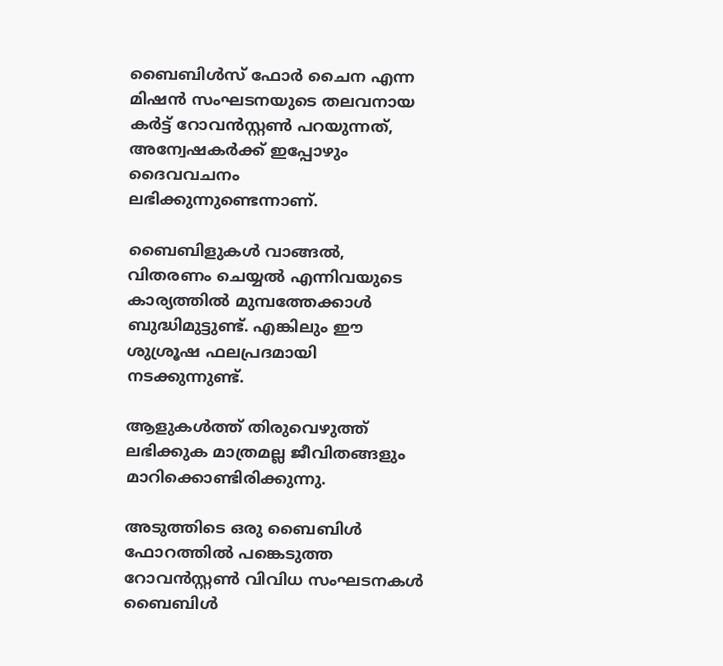ബൈബിള്‍സ് ഫോര്‍ ചൈന എന്ന മിഷന്‍ സംഘടനയുടെ തലവനായ കര്‍ട്ട് റോവന്‍സ്റ്റണ്‍ പറയുന്നത്, അന്വേഷകര്‍ക്ക് ഇപ്പോഴും ദൈവവചനം ലഭിക്കുന്നുണ്ടെന്നാണ്.

ബൈബിളുകള്‍ വാങ്ങല്‍, വിതരണം ചെയ്യല്‍ എന്നിവയുടെ കാര്യത്തില്‍ മുമ്പത്തേക്കാള്‍ ബുദ്ധിമുട്ടുണ്ട്. എങ്കിലും ഈ ശുശ്രൂഷ ഫലപ്രദമായി നടക്കുന്നുണ്ട്.

ആളുകള്‍ത്ത് തിരുവെഴുത്ത് ലഭിക്കുക മാത്രമല്ല ജീവിതങ്ങളും മാറിക്കൊണ്ടിരിക്കുന്നു.

അടുത്തിടെ ഒരു ബൈബിള്‍ ഫോറത്തില്‍ പങ്കെടുത്ത റോവന്‍സ്റ്റണ്‍ വിവിധ സംഘടനകള്‍ ബൈബിള്‍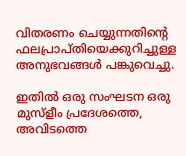വിതരണം ചെയ്യുന്നതിന്റെ ഫലപ്രാപ്തിയെക്കുറിച്ചുള്ള അനുഭവങ്ങള്‍ പങ്കുവെച്ചു.

ഇതില്‍ ഒരു സംഘടന ഒരു മുസ്ളീം പ്രദേശത്തെ, അവിടത്തെ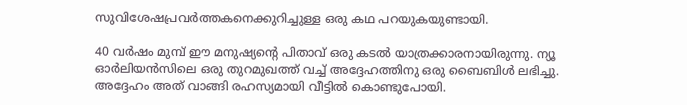സുവിശേഷപ്രവര്‍ത്തകനെക്കുറിച്ചുള്ള ഒരു കഥ പറയുകയുണ്ടായി.

40 വര്‍ഷം മുമ്പ് ഈ മനുഷ്യന്റെ പിതാവ് ഒരു കടല്‍ യാത്രക്കാരനായിരുന്നു. ന്യൂ ഓര്‍ലിയന്‍സിലെ ഒരു തുറമുഖത്ത് വച്ച് അദ്ദേഹത്തിനു ഒരു ബൈബിള്‍ ലഭിച്ചു.
അദ്ദേഹം അത് വാങ്ങി രഹസ്യമായി വീട്ടില്‍ കൊണ്ടുപോയി.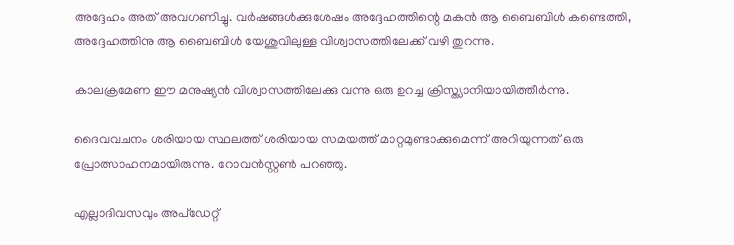അദ്ദേഹം അത് അവഗണിച്ചു. വര്‍ഷങ്ങള്‍ക്കുശേഷം അദ്ദേഹത്തിന്റെ മകന്‍ ആ ബൈബിള്‍ കണ്ടെത്തി, അദ്ദേഹത്തിനു ആ ബൈബിള്‍ യേശുവിലുള്ള വിശ്വാസത്തിലേക്ക് വഴി തുറന്നു.

കാലക്രമേണ ഈ മനുഷ്യന്‍ വിശ്വാസത്തിലേക്കു വന്നു ഒരു ഉറച്ച ക്രിസ്ത്യാനിയായിത്തീര്‍ന്നു.

ദൈവവചനം ശരിയായ സ്ഥലത്ത് ശരിയായ സമയത്ത് മാറ്റമുണ്ടാക്കുമെന്ന് അറിയുന്നത് ഒരു പ്രോത്സാഹനമായിരുന്നു. റോവന്‍സ്റ്റണ്‍ പറഞ്ഞു.

എല്ലാദിവസവും അപ്ഡേറ്റ്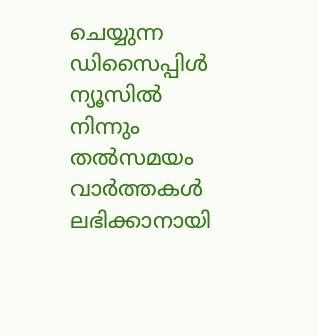ചെയ്യുന്ന ഡിസൈപ്പിൾ ന്യൂസിൽ നിന്നും തൽസമയം വാർത്തകൾ ലഭിക്കാനായി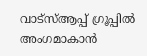വാട്സ്ആപ്പ് ഗ്രൂപ്പിൽ അംഗമാകാൻ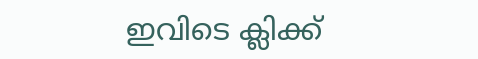ഇവിടെ ക്ലിക്ക്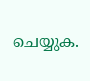ചെയ്യുക.